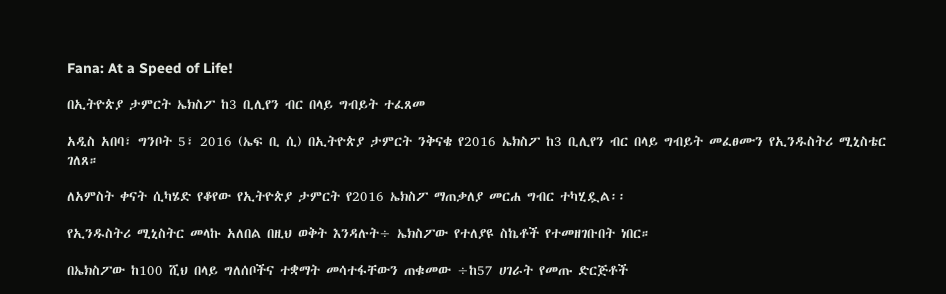Fana: At a Speed of Life!

በኢትዮጵያ ታምርት ኤክስፖ ከ3 ቢሊየን ብር በላይ ግብይት ተፈጸመ

አዲስ አበባ፣ ግንቦት 5፣ 2016 (ኤፍ ቢ ሲ) በኢትዮጵያ ታምርት ንቅናቄ የ2016 ኤክስፖ ከ3 ቢሊየን ብር በላይ ግብይት መፈፀሙን የኢንዱስትሪ ሚኒስቴር ገለጸ።

ለአምስት ቀናት ሲካሄድ የቆየው የኢትዮጵያ ታምርት የ2016 ኤክስፖ ማጠቃለያ መርሐ ግብር ተካሂዷል፡፡

የኢንዱስትሪ ሚኒስትር መላኩ አለበል በዚህ ወቅት እንዳሉት÷ ኤክስፖው የተለያዩ ስኬቶች የተመዘገቡበት ነበር።

በኤክስፖው ከ100 ሺህ በላይ ግለሰቦችና ተቋማት መሳተፋቸውን ጠቁመው ÷ከ57 ሀገራት የመጡ ድርጅቶች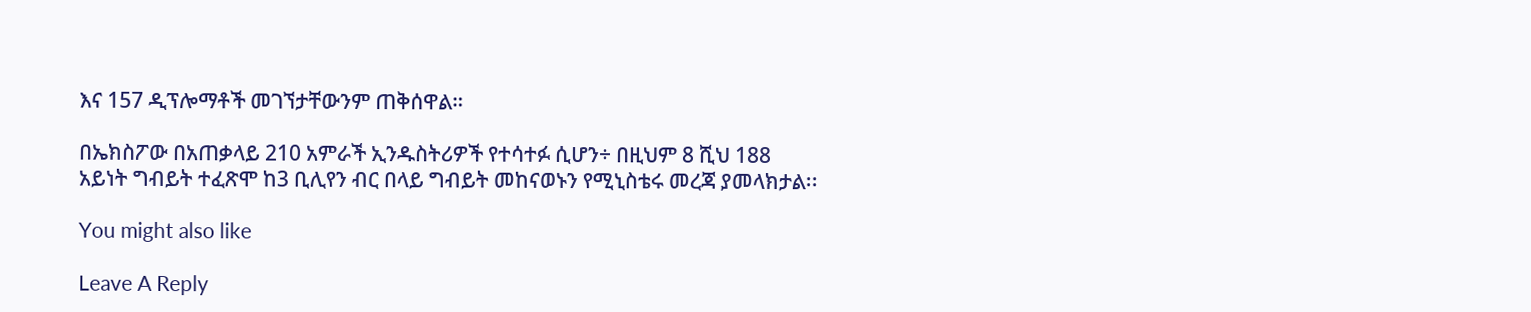እና 157 ዲፕሎማቶች መገኘታቸውንም ጠቅሰዋል።

በኤክስፖው በአጠቃላይ 210 አምራች ኢንዱስትሪዎች የተሳተፉ ሲሆን÷ በዚህም 8 ሺህ 188 አይነት ግብይት ተፈጽሞ ከ3 ቢሊየን ብር በላይ ግብይት መከናወኑን የሚኒስቴሩ መረጃ ያመላክታል፡፡

You might also like

Leave A Reply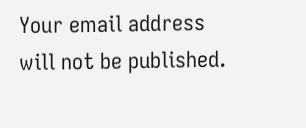Your email address will not be published.